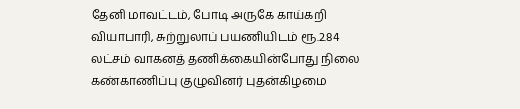தேனி மாவட்டம், போடி அருகே காய்கறி வியாபாரி, சுற்றுலாப் பயணியிடம் ரூ.2.84 லட்சம் வாகனத் தணிக்கையின்போது நிலை கண்காணிப்பு குழுவினர் புதன்கிழமை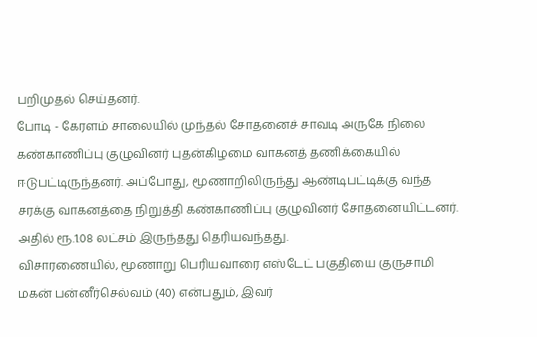பறிமுதல் செய்தனர்.
போடி - கேரளம் சாலையில் முந்தல் சோதனைச் சாவடி அருகே நிலை கண்காணிப்பு குழுவினர் புதன்கிழமை வாகனத் தணிக்கையில் ஈடுபட்டிருந்தனர். அப்போது, மூணாறிலிருந்து ஆண்டிபட்டிக்கு வந்த சரக்கு வாகனத்தை நிறுத்தி கண்காணிப்பு குழுவினர் சோதனையிட்டனர். அதில் ரூ.1.08 லட்சம் இருந்தது தெரியவந்தது.
விசாரணையில், மூணாறு பெரியவாரை எஸ்டேட் பகுதியை குருசாமி மகன் பன்னீர்செல்வம் (40) என்பதும், இவர்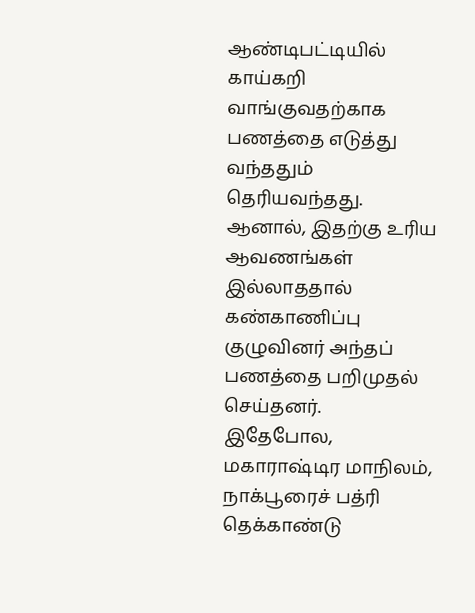ஆண்டிபட்டியில் காய்கறி வாங்குவதற்காக பணத்தை எடுத்து வந்ததும் தெரியவந்தது. ஆனால், இதற்கு உரிய ஆவணங்கள் இல்லாததால் கண்காணிப்பு குழுவினர் அந்தப் பணத்தை பறிமுதல் செய்தனர்.
இதேபோல, மகாராஷ்டிர மாநிலம், நாக்பூரைச் பத்ரி தெக்காண்டு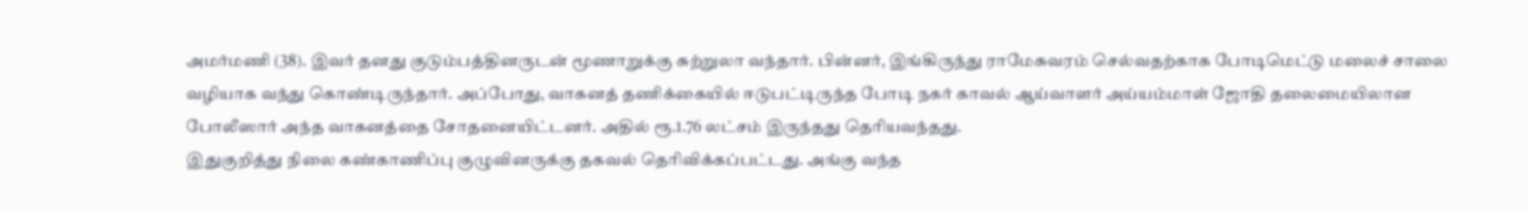அமர்மணி (38). இவர் தனது குடும்பத்தினருடன் மூணாறுக்கு சுற்றுலா வந்தார். பின்னர், இங்கிருந்து ராமேசுவரம் செல்வதற்காக போடிமெட்டு மலைச் சாலை வழியாக வந்து கொண்டிருந்தார். அப்போது, வாகனத் தணிக்கையில் ஈடுபட்டிருந்த போடி நகர் காவல் ஆய்வாளர் அய்யம்மாள் ஜோதி தலைமையிலான போலீஸார் அந்த வாகனத்தை சோதனையிட்டனர். அதில் ரூ.1.76 லட்சம் இருந்தது தெரியவந்தது.
இதுகுறித்து நிலை கண்காணிப்பு குழுவினருக்கு தகவல் தெரிவிக்கப்பட்டது. அங்கு வந்த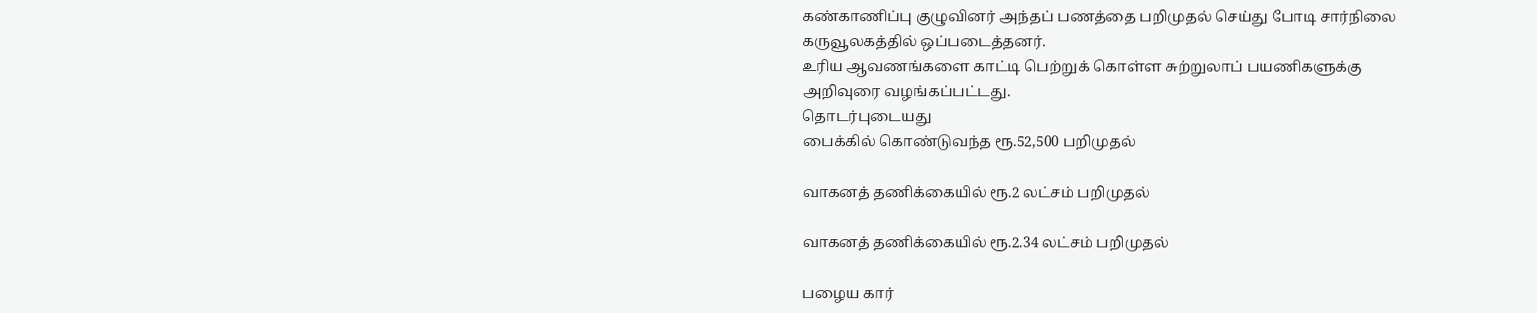கண்காணிப்பு குழுவினர் அந்தப் பணத்தை பறிமுதல் செய்து போடி சார்நிலை கருவூலகத்தில் ஒப்படைத்தனர்.
உரிய ஆவணங்களை காட்டி பெற்றுக் கொள்ள சுற்றுலாப் பயணிகளுக்கு அறிவுரை வழங்கப்பட்டது.
தொடர்புடையது
பைக்கில் கொண்டுவந்த ரூ.52,500 பறிமுதல்

வாகனத் தணிக்கையில் ரூ.2 லட்சம் பறிமுதல்

வாகனத் தணிக்கையில் ரூ.2.34 லட்சம் பறிமுதல்

பழைய கார்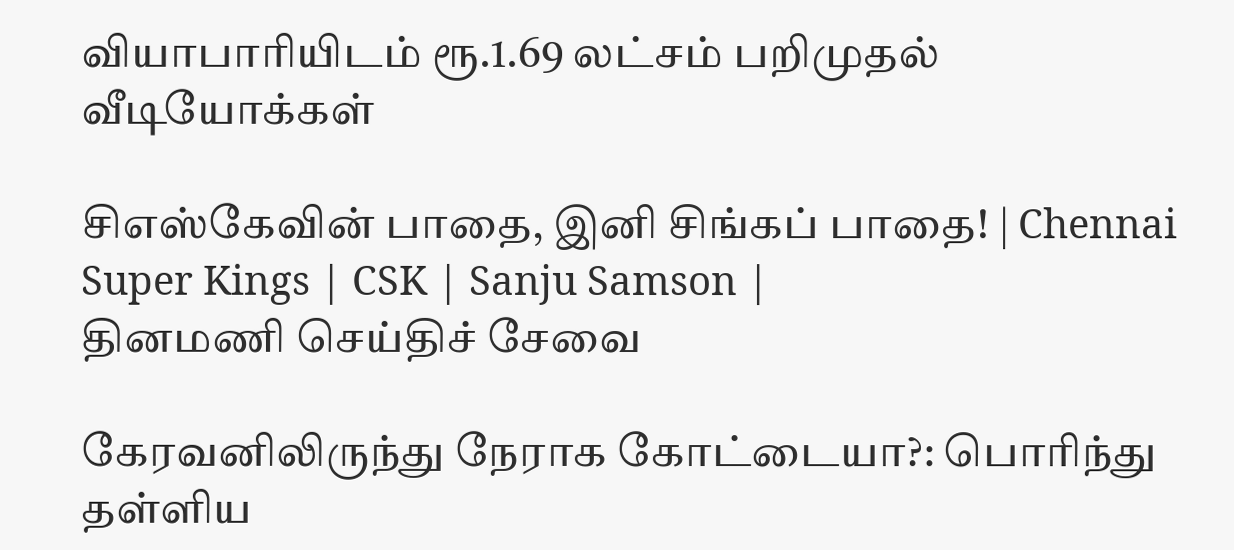வியாபாரியிடம் ரூ.1.69 லட்சம் பறிமுதல்
வீடியோக்கள்

சிஎஸ்கேவின் பாதை, இனி சிங்கப் பாதை! | Chennai Super Kings | CSK | Sanju Samson |
தினமணி செய்திச் சேவை

கேரவனிலிருந்து நேராக கோட்டையா?: பொரிந்து தள்ளிய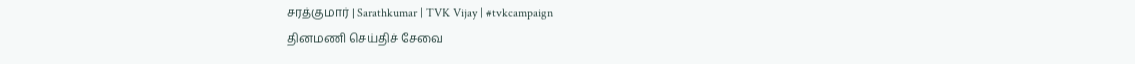சரத்குமார் | Sarathkumar | TVK Vijay | #tvkcampaign
தினமணி செய்திச் சேவை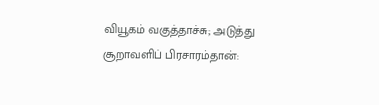வியூகம் வகுத்தாச்சு; அடுத்து சூறாவளிப் பிரசாரம்தான்: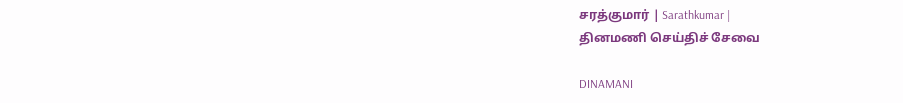சரத்குமார் | Sarathkumar |
தினமணி செய்திச் சேவை

DINAMANI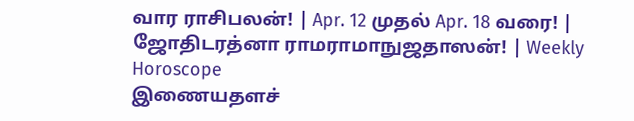வார ராசிபலன்! | Apr. 12 முதல் Apr. 18 வரை! | ஜோதிடரத்னா ராமராமாநுஜதாஸன்! | Weekly Horoscope
இணையதளச்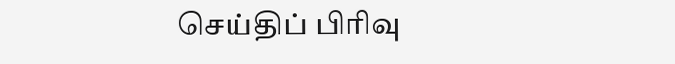செய்திப் பிரிவு